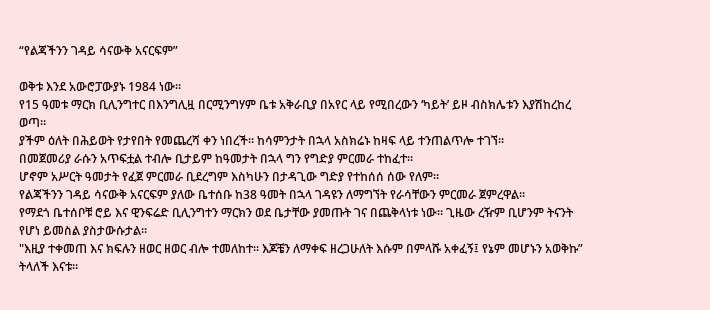“የልጃችንን ገዳይ ሳናውቅ አናርፍም”

ወቅቱ እንደ አውሮፓውያኑ 1984 ነው።
የ15 ዓመቱ ማርክ ቢሊንግተር በእንግሊዟ በርሚንግሃም ቤቱ አቅራቢያ በአየር ላይ የሚበረውን ‘ካይት’ ይዞ ብስክሌቱን እያሽከረከረ ወጣ።
ያችም ዕለት በሕይወት የታየበት የመጨረሻ ቀን ነበረች። ከሳምንታት በኋላ አስክሬኑ ከዛፍ ላይ ተንጠልጥሎ ተገኘ።
በመጀመሪያ ራሱን አጥፍቷል ተብሎ ቢታይም ከዓመታት በኋላ ግን የግድያ ምርመራ ተከፈተ።
ሆኖም አሥርት ዓመታት የፈጀ ምርመራ ቢደረግም እስካሁን በታዳጊው ግድያ የተከሰሰ ሰው የለም።
የልጃችንን ገዳይ ሳናውቅ አናርፍም ያለው ቤተሰቡ ከ38 ዓመት በኋላ ገዳዩን ለማግኘት የራሳቸውን ምርመራ ጀምረዋል።
የማደጎ ቤተሰቦቹ ሮይ እና ዊንፍሬድ ቢሊንግተን ማርክን ወደ ቤታቸው ያመጡት ገና በጨቅላነቱ ነው። ጊዜው ረዥም ቢሆንም ትናንት የሆነ ይመስል ያስታውሱታል።
"እዚያ ተቀመጠ እና ክፍሉን ዘወር ዘወር ብሎ ተመለከተ። እጆቼን ለማቀፍ ዘረጋሁለት እሱም በምላሹ አቀፈኝ፤ የኔም መሆኑን አወቅኩ” ትላለች እናቱ።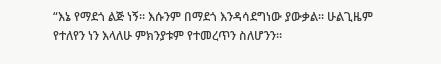“እኔ የማደጎ ልጅ ነኝ። እሱንም በማደጎ እንዳሳደግነው ያውቃል። ሁልጊዜም የተለየን ነን እላለሁ ምክንያቱም የተመረጥን ስለሆንን።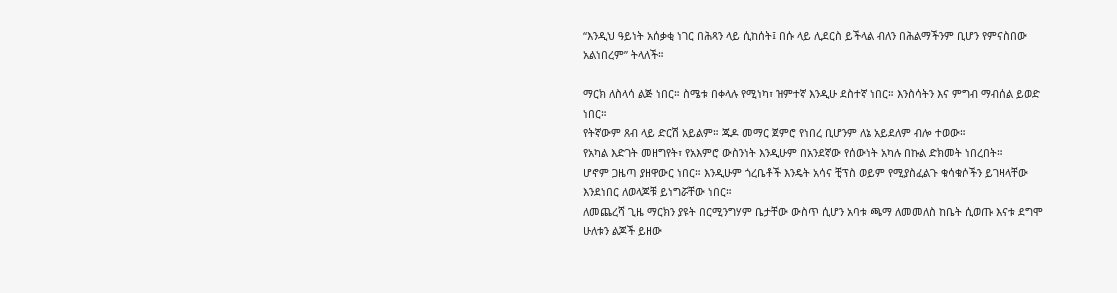“እንዲህ ዓይነት አሰቃቂ ነገር በሕጻን ላይ ሲከሰት፤ በሱ ላይ ሊደርስ ይችላል ብለን በሕልማችንም ቢሆን የምናስበው አልነበረም” ትላለች።

ማርክ ለስላሳ ልጅ ነበር። ስሜቱ በቀላሉ የሚነካ፣ ዝምተኛ እንዲሁ ደስተኛ ነበር። እንስሳትን እና ምግብ ማብሰል ይወድ ነበር።
የትኛውም ጸብ ላይ ድርሽ አይልም። ጁዶ መማር ጀምሮ የነበረ ቢሆንም ለኔ አይደለም ብሎ ተወው።
የአካል እድገት መዘግየት፣ የአእምሮ ውስንነት እንዲሁም በአንደኛው የሰውነት አካሉ በኩል ድክመት ነበረበት።
ሆኖም ጋዜጣ ያዘዋውር ነበር። እንዲሁም ጎረቤቶች እንዴት አሳና ቺፕስ ወይም የሚያስፈልጉ ቁሳቁሶችን ይገዛላቸው እንደነበር ለወላጆቹ ይነግሯቸው ነበር።
ለመጨረሻ ጊዜ ማርክን ያዩት በርሚንግሃም ቤታቸው ውስጥ ሲሆን አባቱ ጫማ ለመመለስ ከቤት ሲወጡ እናቱ ደግሞ ሁለቱን ልጆች ይዘው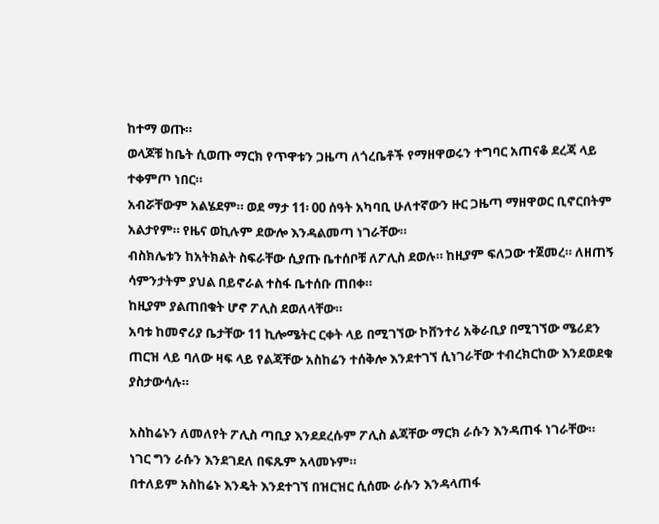ከተማ ወጡ።
ወላጆቹ ከቤት ሲወጡ ማርክ የጥዋቱን ጋዜጣ ለጎረቤቶች የማዘዋወሩን ተግባር አጠናቆ ደረጃ ላይ ተቀምጦ ነበር።
አብሯቸውም አልሄደም። ወደ ማታ 11፡ 00 ሰዓት አካባቢ ሁለተኛውን ዙር ጋዜጣ ማዘዋወር ቢኖርበትም አልታየም። የዜና ወኪሉም ደውሎ እንዳልመጣ ነገራቸው።
ብስክሌቱን ከአትክልት ስፍራቸው ሲያጡ ቤተሰቦቹ ለፖሊስ ደወሉ። ከዚያም ፍለጋው ተጀመረ። ለዘጠኝ ሳምንታትም ያህል በይኖራል ተስፋ ቤተሰቡ ጠበቀ።
ከዚያም ያልጠበቁት ሆኖ ፖሊስ ደወለላቸው።
አባቱ ከመኖሪያ ቤታቸው 11 ኪሎሜትር ርቀት ላይ በሚገኘው ኮቨንተሪ አቅራቢያ በሚገኘው ሜሪደን ጠርዝ ላይ ባለው ዛፍ ላይ የልጃቸው አስከሬን ተሰቅሎ እንደተገኘ ሲነገራቸው ተብረክርከው እንደወደቁ ያስታውሳሉ።

አስከሬኑን ለመለየት ፖሊስ ጣቢያ እንደደረሱም ፖሊስ ልጃቸው ማርክ ራሱን እንዳጠፋ ነገራቸው።
ነገር ግን ራሱን እንደገደለ በፍጹም አላመኑም።
በተለይም አስከሬኑ እንዴት እንደተገኘ በዝርዝር ሲሰሙ ራሱን እንዳላጠፋ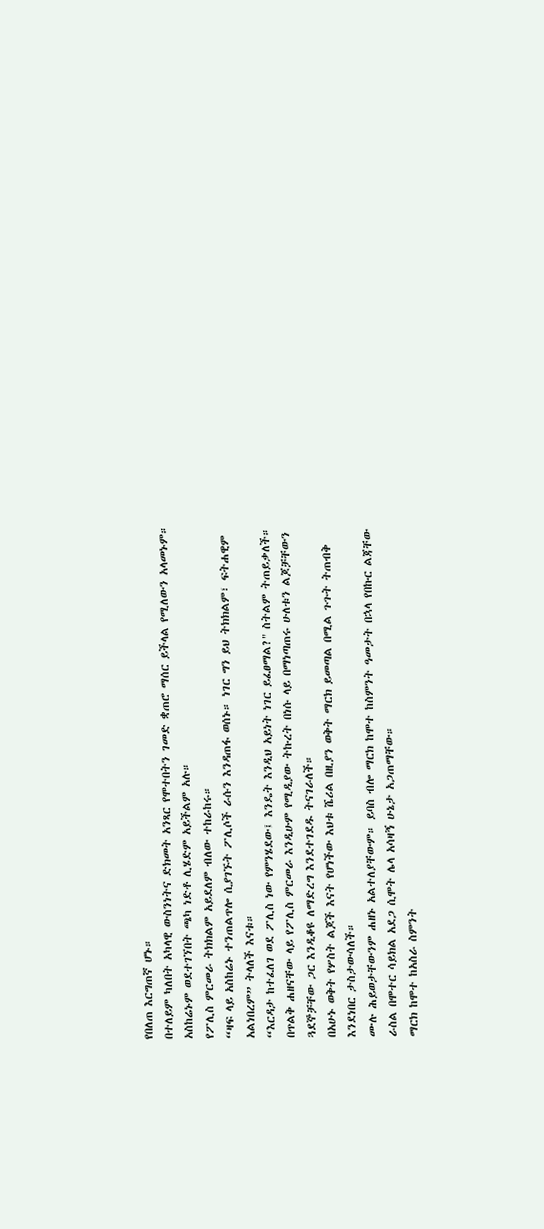የበለጠ እርግጠኛ ሆኑ።
በተለይም ካለበት አካላዊ ውስንነትና ድክመት አንጻር የሞተበትን ገመድ ቋጠሮ ማሰር ይችላል የሚለውን አላመኑም። አስከሬኑም ወደተገኘበት ጫካ ነድቶ ሊሄድም አይችልም አሉ።
የፖሊስ ምርመራ ትክክልም አይደለም ብለው ተከራከሩ።
“ዛፍ ላይ አስከሬኑ ተንጠልጥሎ ሲያገኙት ፖሊሶች ራሱን እንዳጠፋ ወሰኑ። ነገር ግን ይህ ትክክልም፣ ፍትሐዊም አልነበረም” ትላለች እናቱ።
“እርዳታ ከተፈለገ ወደ ፖሊስ ነው የምንሄደው፤ እንዴት እንዲህ አይነት ነገር ይፈፀማል?" ስትልም ትጠይቃለች።
በጥልቅ ሐዘናቸው ላይ የፖሊስ ምርመራ እንዲሁም የሚዲያው ትኩረት በነሱ ላይ በማነጣጠሩ ሁለቱን ልጆቻቸውን ጓደኞቻቸው ጋር እንዲቆዩ ለማድረግ እንደተገደዱ ትናገራለች።
በአሁኑ ወቅት የሦስት ልጆች እናት የሆነችው እህቱ ሼሪል በዚያን ወቅት ማርክ ይመጣል በሚል ጉጉት ትጠብቅ እንደነበር ታስታውሳለች።
ሙሉ ሕይወታቸውንም ሐዘኑ አልተለያቸውም። ይባስ ብሎ ማርክ ከሞተ ከስምንት ዓመታት በኋላ የበኩር ልጃቸው ራስል በሞተር ሳይክል አደጋ ሲሞት ሌላ አሳዛኝ ሁኔታ አጋጠማቸው።
ማርክ ከሞተ ከአስራ ስምንት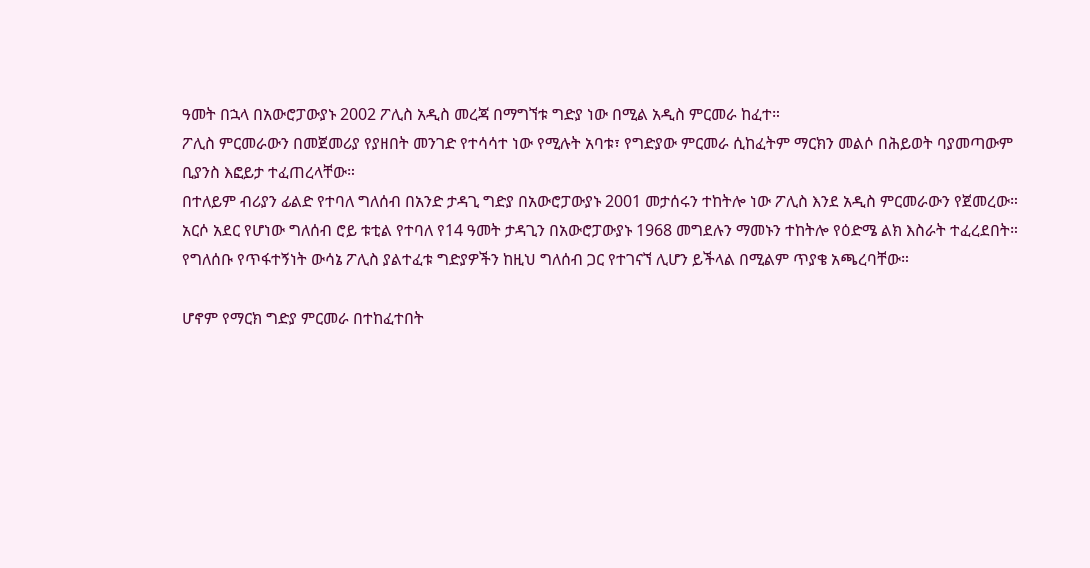ዓመት በኋላ በአውሮፓውያኑ 2002 ፖሊስ አዲስ መረጃ በማግኘቱ ግድያ ነው በሚል አዲስ ምርመራ ከፈተ።
ፖሊስ ምርመራውን በመጀመሪያ የያዘበት መንገድ የተሳሳተ ነው የሚሉት አባቱ፣ የግድያው ምርመራ ሲከፈትም ማርክን መልሶ በሕይወት ባያመጣውም ቢያንስ እፎይታ ተፈጠረላቸው።
በተለይም ብሪያን ፊልድ የተባለ ግለሰብ በአንድ ታዳጊ ግድያ በአውሮፓውያኑ 2001 መታሰሩን ተከትሎ ነው ፖሊስ እንደ አዲስ ምርመራውን የጀመረው።
አርሶ አደር የሆነው ግለሰብ ሮይ ቱቲል የተባለ የ14 ዓመት ታዳጊን በአውሮፓውያኑ 1968 መግደሉን ማመኑን ተከትሎ የዕድሜ ልክ እስራት ተፈረደበት።
የግለሰቡ የጥፋተኝነት ውሳኔ ፖሊስ ያልተፈቱ ግድያዎችን ከዚህ ግለሰብ ጋር የተገናኘ ሊሆን ይችላል በሚልም ጥያቄ አጫረባቸው።

ሆኖም የማርክ ግድያ ምርመራ በተከፈተበት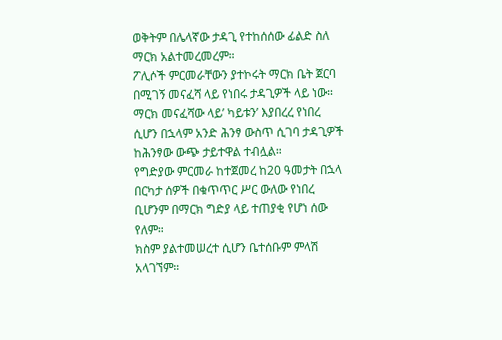ወቅትም በሌላኛው ታዳጊ የተከሰሰው ፊልድ ስለ ማርክ አልተመረመረም።
ፖሊሶች ምርመራቸውን ያተኮሩት ማርክ ቤት ጀርባ በሚገኝ መናፈሻ ላይ የነበሩ ታዳጊዎች ላይ ነው። ማርክ መናፈሻው ላይ’ ካይቱን’ እያበረረ የነበረ ሲሆን በኋላም አንድ ሕንፃ ውስጥ ሲገባ ታዳጊዎች ከሕንፃው ውጭ ታይተዋል ተብሏል።
የግድያው ምርመራ ከተጀመረ ከ20 ዓመታት በኋላ በርካታ ሰዎች በቁጥጥር ሥር ውለው የነበረ ቢሆንም በማርክ ግድያ ላይ ተጠያቂ የሆነ ሰው የለም።
ክስም ያልተመሠረተ ሲሆን ቤተሰቡም ምላሽ አላገኘም።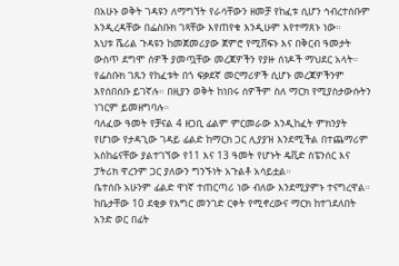በአሁኑ ወቅት ገዳዩን ለማግኘት የራሳቸውን ዘመቻ የከፈቱ ሲሆን ኅብረተሰቡም እንዲረዳቸው በፌስቡክ ገጻቸው እየጠየቁ እንዲሁም እየተማጸኑ ነው።
እህቱ ሼሪል ጉዳዩን ከመጀመሪያው ጀምሮ የሚሸፍኑ እና በቅርብ ዓመታት ውስጥ ደግሞ ሰዎች ያመጧቸው መረጃዎችን የያዙ ሰነዶች ማህደር አላት።
የፌስቡክ ገጹን የከፈቱት በጎ ፍቃደኛ መርማሪዎች ሲሆኑ መረጃዎችንም እየሰበሰቡ ይገኛሉ። በዚያን ወቅት ከነበሩ ሰዎችም ስለ ማርክ የሚያስታውሱትን ነገርም ይመዘግባሉ።
ባለፈው ዓመት የቻናል 4 ዘጋቢ ፊልም ምርመራው እንዲከፈት ምክንያት የሆነው የታዳጊው ገዳይ ፊልድ ከማርክ ጋር ሊያያዝ እንደሚችል በተጨማሪም አስከሬናቸው ያልተገኘው የ11 እና 13 ዓመት የሆኑት ዴቪድ ስፔንሰር እና ፓትሪክ ዋረንም ጋር ያለውን ግንኙነት አጉልቶ አሳይቷል።
ቤተሰቡ አሁንም ፊልድ ዋነኛ ተጠርጣሪ ነው ብለው እንደሚያምኑ ተናግረዋል። ከቤታቸው 10 ደቂቃ የእግር መንገድ ርቀት የሚኖረውና ማርክ ከተገደለበት አንድ ወር በፊት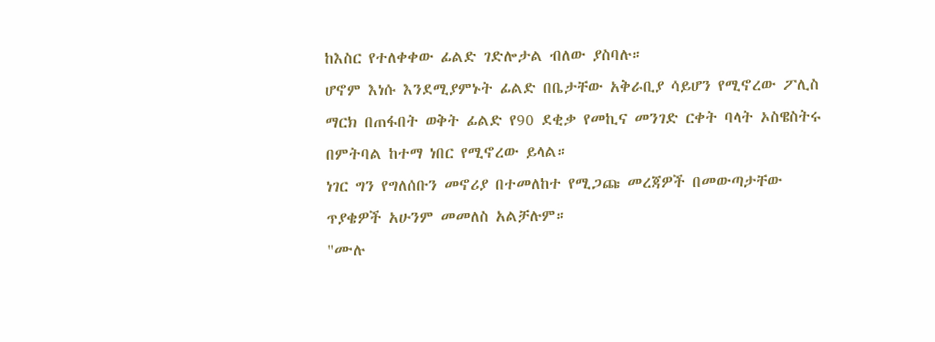ከእስር የተለቀቀው ፊልድ ገድሎታል ብለው ያስባሉ።
ሆኖም እነሱ እንደሚያምኑት ፊልድ በቤታቸው አቅራቢያ ሳይሆን የሚኖረው ፖሊስ ማርክ በጠፋበት ወቅት ፊልድ የ90 ደቂቃ የመኪና መንገድ ርቀት ባላት ኦስዌስትሩ በምትባል ከተማ ነበር የሚኖረው ይላል።
ነገር ግን የግለሰቡን መኖሪያ በተመለከተ የሚጋጩ መረጃዎች በመውጣታቸው ጥያቄዎች አሁንም መመለስ አልቻሉም።
"ሙሉ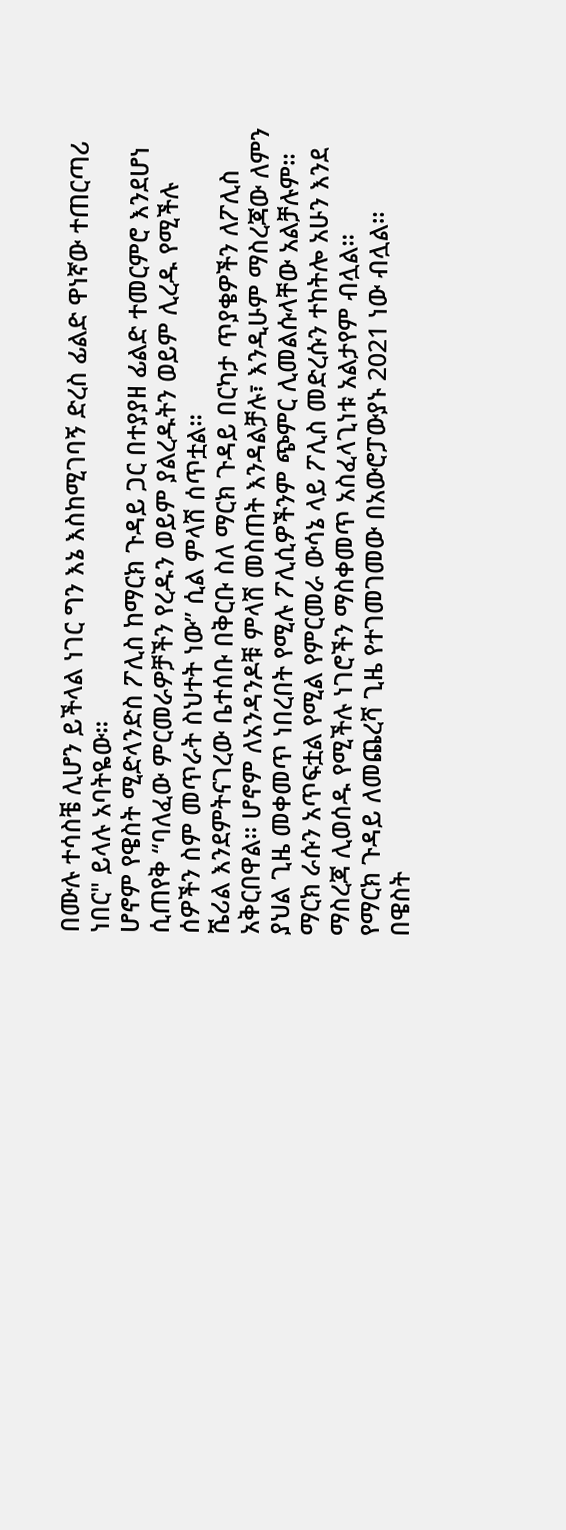በሙሉ ተሳስቼ ሊሆን ይችላል ነገር ግን እኔ እስከሚገባኝ ድረስ ፊልድ ዋነኛው ተጠርጣሪ ነበር" ይላሉ አባትዬው።
ሆኖም የዌስት ሚድላንድስ ፖሊስ ከማርክ ጉዳይ ጋር በተያያዘ ፊልድ ተመርምሮ እንደሆነ ሲጠየቅ “ባለፈው ምርመራዎቻችን የረዱን ወይም ያልረዱትን ወይም ሊረዱ የሚችሉ ሰዎችን ስም መጥራት ስህተት ነው” ሲል ምላሽ ሰጥቷል።
ሼሪል እንደምትናገረው ቤተሰቡ በቅርቡ ስለ ማርክ ጉዳይ በርካታ ጥያቄዎችን ለፖሊስ አቅርበዋል። ሆኖም ለአንዳንዶቹ ምላሽ መስጠት እንዳልቻሉ፣ እንዲሁም ማስረጃው ለምን ያህል ጊዜ መቀመጥ ነበረበት የሚሉ ፖሊሲዎችንም ጭምር ሊመልሱላቸው አልቻሉም።
ማርክ ራሱን አጥፍቷል የሚል የምርመራ ውሳኔ ላይ ፖሊስ መድረሱን ተከትሎ አሁን እንደ ማስረጃ ሊወሰዱ የሚችሉ ነገሮችን ማስቀመጥ አስፈላጊነቱ አልታየም ብሏል።
የማርክ ጉዳይ ለመጨረሻ ጊዜ የተገመገመው በአውሮፓውያኑ 2021 ነው ብሏል።
በዌስት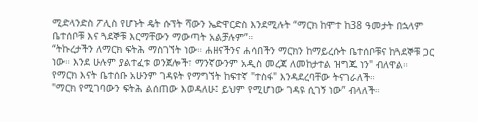ሚድላንድስ ፖሊስ የሆኑት ዴት ሱፕት ሻውን ኤድዋርድስ እንደሚሉት “ማርክ ከሞተ ከ38 ዓመታት በኋላም ቤተሰቦቹ እና ጓደኞቹ እርማቸውን ማውጣት አልቻሉም”።
“ትኩረታችን ለማርክ ፍትሕ ማስገኘት ነው። ሐዘናችንና ሐሳበችን ማርክን ከማይረሱት ቤተሰቦቹና ከጓደኞቹ ጋር ነው። እንደ ሁሉም ያልተፈቱ ወንጀሎች፣ ማንኛውንም አዲስ መረጃ ለመከታተል ዝግጁ ነን" ብለዋል።
የማርክ እናት ቤተሰቡ አሁንም ገዳዩት የማግኘት ከፍተኛ "ተስፋ" እንዳደረባቸው ትናገራለች።
"ማርክ የሚገባውን ፍትሕ ልሰጠው እወዳለሁ፤ ይህም የሚሆነው ገዳዩ ሲገኝ ነው” ብላለች።